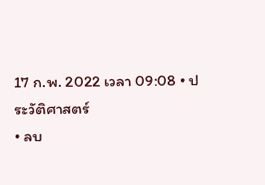17 ก.พ. 2022 เวลา 09:08 • ประวัติศาสตร์
• ลบ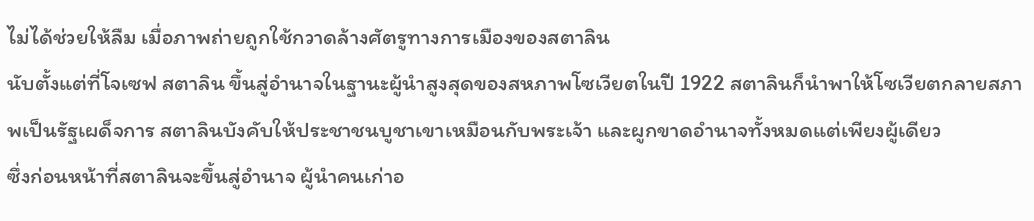ไม่ได้ช่วยให้ลืม เมื่อภาพถ่ายถูกใช้กวาดล้างศัตรูทางการเมืองของสตาลิน
นับตั้งแต่ที่โจเซฟ สตาลิน ขึ้นสู่อำนาจในฐานะผู้นำสูงสุดของสหภาพโซเวียตในปี 1922 สตาลินก็นำพาให้โซเวียตกลายสภาพเป็นรัฐเผด็จการ สตาลินบังคับให้ประชาชนบูชาเขาเหมือนกับพระเจ้า และผูกขาดอำนาจทั้งหมดแต่เพียงผู้เดียว
ซึ่งก่อนหน้าที่สตาลินจะขึ้นสู่อำนาจ ผู้นำคนเก่าอ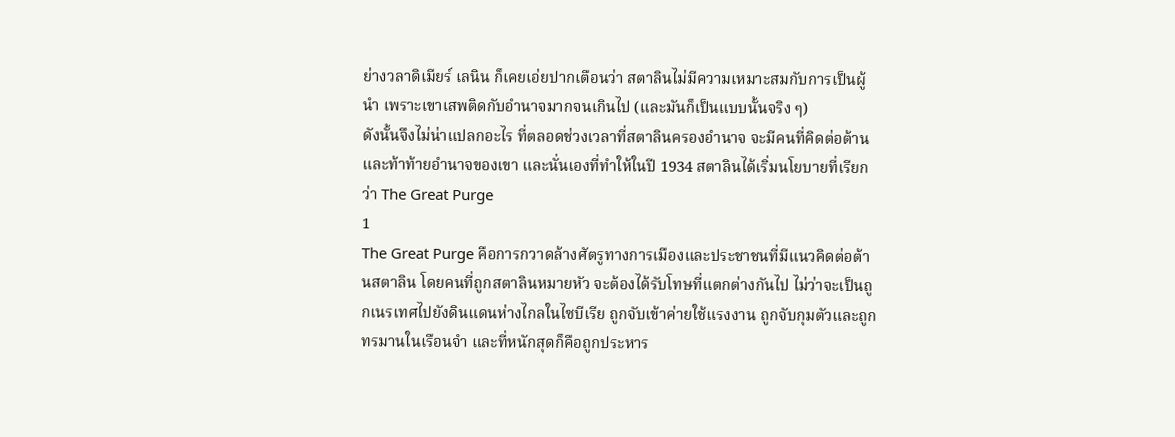ย่างวลาดิเมียร์ เลนิน ก็เคยเอ่ยปากเตือนว่า สตาลินไม่มีความเหมาะสมกับการเป็นผู้นำ เพราะเขาเสพติดกับอำนาจมากจนเกินไป (และมันก็เป็นแบบนั้นจริง ๆ)
ดังนั้นจึงไม่น่าแปลกอะไร ที่ตลอดช่วงเวลาที่สตาลินครองอำนาจ จะมีคนที่คิดต่อต้านและท้าท้ายอำนาจของเขา และนั่นเองที่ทำให้ในปี 1934 สตาลินได้เริ่มนโยบายที่เรียกว่า The Great Purge
1
The Great Purge คือการกวาดล้างศัตรูทางการเมืองและประชาชนที่มีแนวคิดต่อต้านสตาลิน โดยคนที่ถูกสตาลินหมายหัว จะต้องได้รับโทษที่แตกต่างกันไป ไม่ว่าจะเป็นถูกเนรเทศไปยังดินแดนห่างไกลในไซบีเรีย ถูกจับเข้าค่ายใช้แรงงาน ถูกจับกุมตัวและถูกทรมานในเรือนจำ และที่หนักสุดก็คือถูกประหาร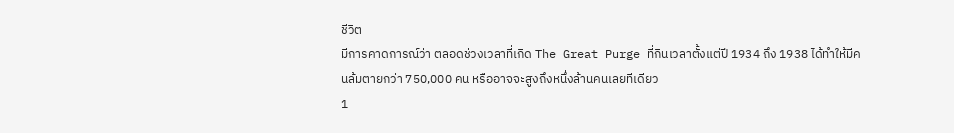ชีวิต
มีการคาดการณ์ว่า ตลอดช่วงเวลาที่เกิด The Great Purge ที่กินเวลาตั้งแต่ปี 1934 ถึง 1938 ได้ทำให้มีคนล้มตายกว่า 750,000 คน หรืออาจจะสูงถึงหนึ่งล้านคนเลยทีเดียว
1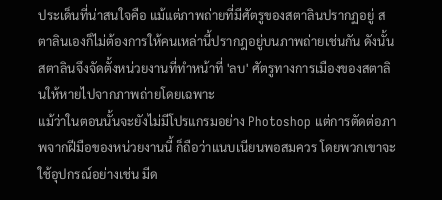ประเด็นที่น่าสนใจคือ แม้แต่ภาพถ่ายที่มีศัตรูของสตาลินปรากฏอยู่ สตาลินเองก็ไม่ต้องการให้คนเหล่านี้ปรากฎอยู่บนภาพถ่ายเช่นกัน ดังนั้นสตาลินจึงจัดตั้งหน่วยงานที่ทำหน้าที่ 'ลบ' ศัตรูทางการเมืองของสตาลินให้หายไปจากภาพถ่ายโดยเฉพาะ
แม้ว่าในตอนนั้นจะยังไม่มีโปรแกรมอย่าง Photoshop แต่การตัดต่อภาพจากฝีมือของหน่วยงานนี้ ก็ถือว่าแนบเนียนพอสมควร โดยพวกเขาจะใช้อุปกรณ์อย่างเช่น มีด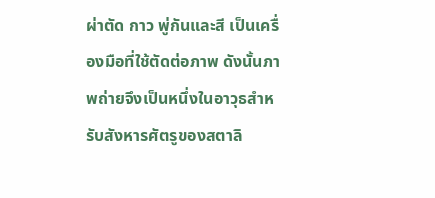ผ่าตัด กาว พู่กันและสี เป็นเครื่องมือที่ใช้ตัดต่อภาพ ดังนั้นภาพถ่ายจึงเป็นหนึ่งในอาวุธสำหรับสังหารศัตรูของสตาลิ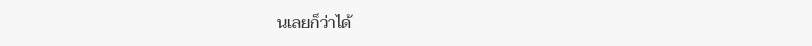นเลยก็ว่าได้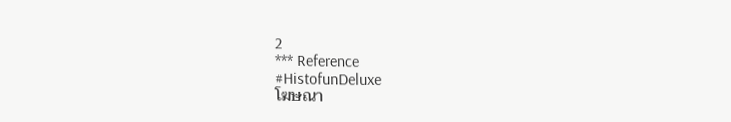2
*** Reference
#HistofunDeluxe
โฆษณา